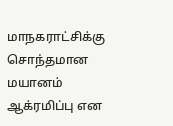மாநகராட்சிக்கு சொந்தமான மயானம் ஆக்ரமிப்பு என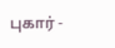புகார் -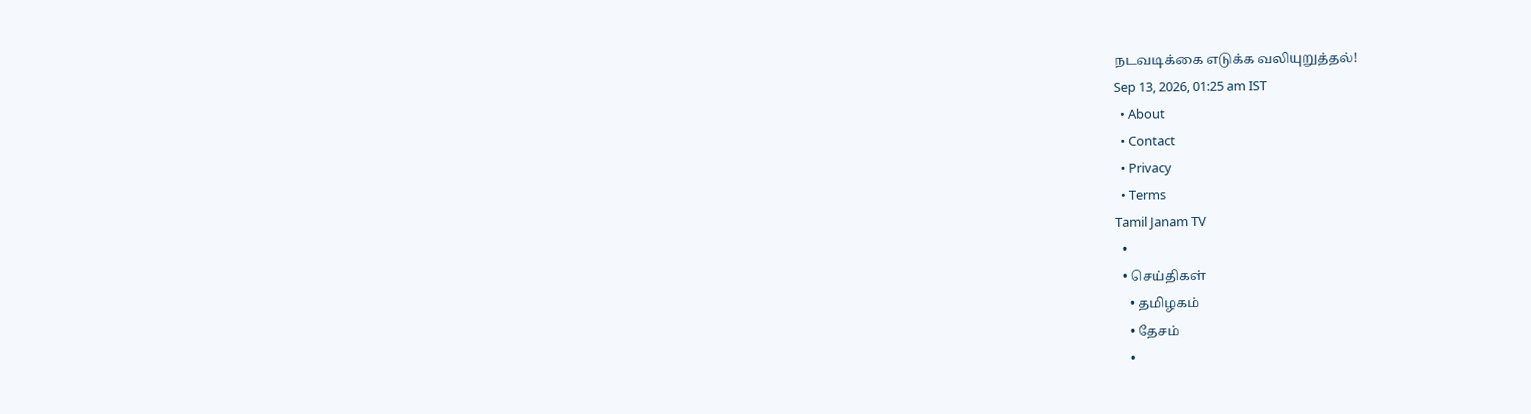நடவடிக்கை எடுக்க வலியுறுத்தல்!
Sep 13, 2026, 01:25 am IST
  • About
  • Contact
  • Privacy
  • Terms
Tamil Janam TV
  •
  • செய்திகள்
    • தமிழகம்
    • தேசம்
    •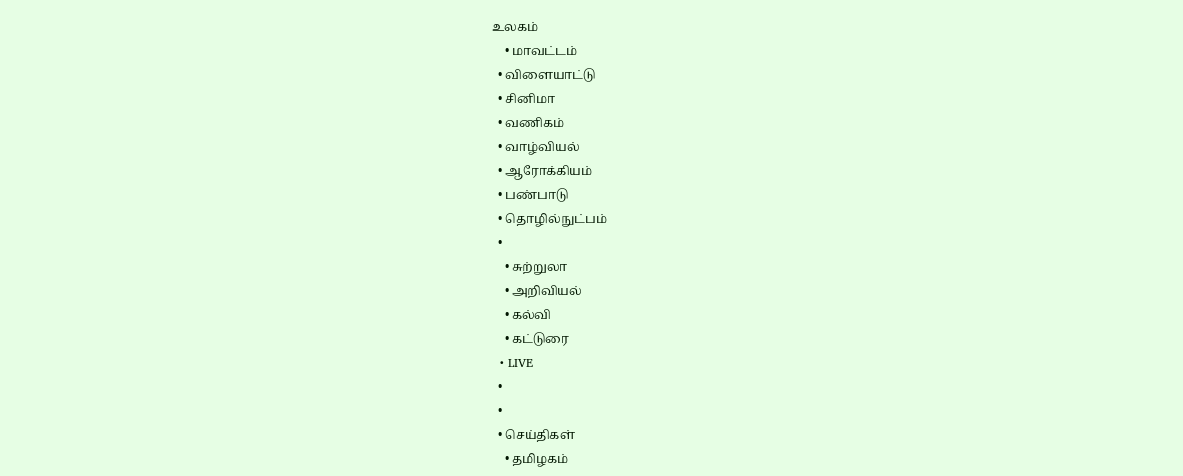உலகம்
    • மாவட்டம்
  • விளையாட்டு
  • சினிமா
  • வணிகம்
  • வாழ்வியல்
  • ஆரோக்கியம்
  • பண்பாடு
  • தொழில்நுட்பம்
  •
    • சுற்றுலா
    • அறிவியல்
    • கல்வி
    • கட்டுரை
  • LIVE
  •
  •
  • செய்திகள்
    • தமிழகம்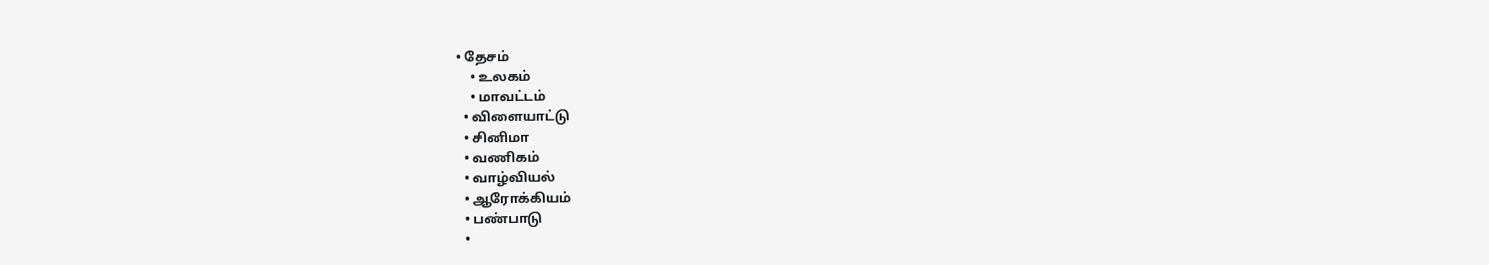• தேசம்
    • உலகம்
    • மாவட்டம்
  • விளையாட்டு
  • சினிமா
  • வணிகம்
  • வாழ்வியல்
  • ஆரோக்கியம்
  • பண்பாடு
  •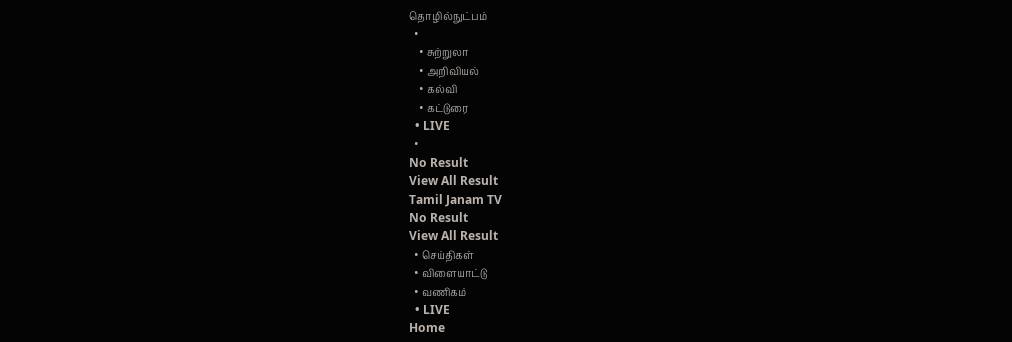தொழில்நுட்பம்
  •
    • சுற்றுலா
    • அறிவியல்
    • கல்வி
    • கட்டுரை
  • LIVE
  •
No Result
View All Result
Tamil Janam TV
No Result
View All Result
  • செய்திகள்
  • விளையாட்டு
  • வணிகம்
  • LIVE
Home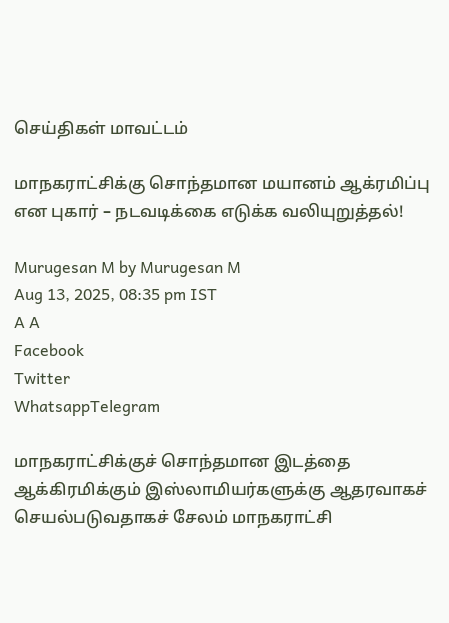செய்திகள் மாவட்டம்

மாநகராட்சிக்கு சொந்தமான மயானம் ஆக்ரமிப்பு என புகார் – நடவடிக்கை எடுக்க வலியுறுத்தல்!

Murugesan M by Murugesan M
Aug 13, 2025, 08:35 pm IST
A A
Facebook
Twitter
WhatsappTelegram

மாநகராட்சிக்குச் சொந்தமான இடத்தை ஆக்கிரமிக்கும் இஸ்லாமியர்களுக்கு ஆதரவாகச் செயல்படுவதாகச் சேலம் மாநகராட்சி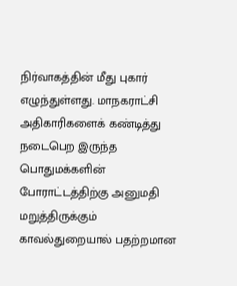நிர்வாகத்தின் மீது புகார் எழுந்துள்ளது. மாநகராட்சி அதிகாரிகளைக் கண்டித்து நடைபெற இருந்த பொதுமக்களின் போராட்டத்திற்கு அனுமதி மறுத்திருக்கும் காவல்துறையால் பதற்றமான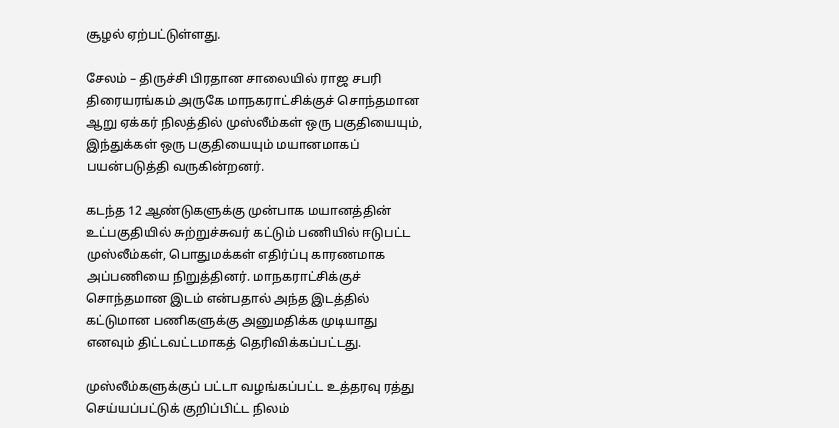சூழல் ஏற்பட்டுள்ளது.

சேலம் – திருச்சி பிரதான சாலையில் ராஜ சபரி திரையரங்கம் அருகே மாநகராட்சிக்குச் சொந்தமான ஆறு ஏக்கர் நிலத்தில் முஸ்லீம்கள் ஒரு பகுதியையும், இந்துக்கள் ஒரு பகுதியையும் மயானமாகப் பயன்படுத்தி வருகின்றனர்.

கடந்த 12 ஆண்டுகளுக்கு முன்பாக மயானத்தின் உட்பகுதியில் சுற்றுச்சுவர் கட்டும் பணியில் ஈடுபட்ட முஸ்லீம்கள், பொதுமக்கள் எதிர்ப்பு காரணமாக அப்பணியை நிறுத்தினர். மாநகராட்சிக்குச் சொந்தமான இடம் என்பதால் அந்த இடத்தில் கட்டுமான பணிகளுக்கு அனுமதிக்க முடியாது எனவும் திட்டவட்டமாகத் தெரிவிக்கப்பட்டது.

முஸ்லீம்களுக்குப் பட்டா வழங்கப்பட்ட உத்தரவு ரத்து செய்யப்பட்டுக் குறிப்பிட்ட நிலம்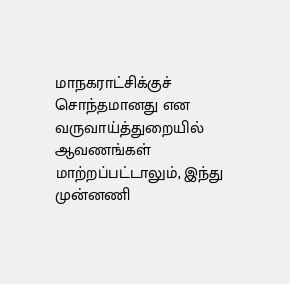மாநகராட்சிக்குச் சொந்தமானது என வருவாய்த்துறையில் ஆவணங்கள் மாற்றப்பட்டாலும், இந்து முன்னணி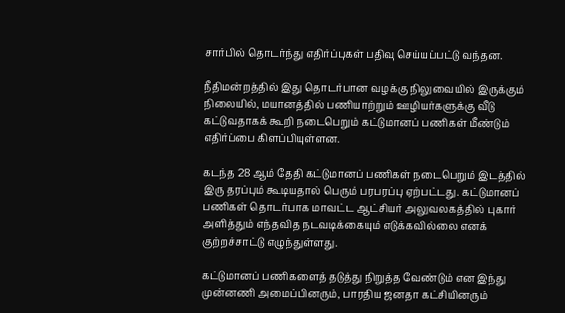சார்பில் தொடர்ந்து எதிர்ப்புகள் பதிவு செய்யப்பட்டு வந்தன.

நீதிமன்றத்தில் இது தொடர்பான வழக்கு நிலுவையில் இருக்கும் நிலையில், மயானத்தில் பணியாற்றும் ஊழியர்களுக்கு வீடு கட்டுவதாகக் கூறி நடைபெறும் கட்டுமானப் பணிகள் மீண்டும் எதிர்ப்பை கிளப்பியுள்ளன.

கடந்த 28 ஆம் தேதி கட்டுமானப் பணிகள் நடைபெறும் இடத்தில் இரு தரப்பும் கூடியதால் பெரும் பரபரப்பு ஏற்பட்டது. கட்டுமானப் பணிகள் தொடர்பாக மாவட்ட ஆட்சியர் அலுவலகத்தில் புகார் அளித்தும் எந்தவித நடவடிக்கையும் எடுக்கவில்லை எனக் குற்றச்சாட்டு எழுந்துள்ளது.

கட்டுமானப் பணிகளைத் தடுத்து நிறுத்த வேண்டும் என இந்து முன்னணி அமைப்பினரும், பாரதிய ஜனதா கட்சியினரும்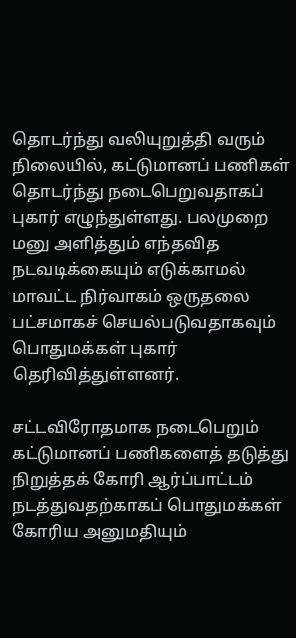தொடர்ந்து வலியுறுத்தி வரும் நிலையில், கட்டுமானப் பணிகள் தொடர்ந்து நடைபெறுவதாகப் புகார் எழுந்துள்ளது. பலமுறை மனு அளித்தும் எந்தவித நடவடிக்கையும் எடுக்காமல் மாவட்ட நிர்வாகம் ஒருதலை பட்சமாகச் செயல்படுவதாகவும் பொதுமக்கள் புகார் தெரிவித்துள்ளனர்.

சட்டவிரோதமாக நடைபெறும் கட்டுமானப் பணிகளைத் தடுத்து நிறுத்தக் கோரி ஆர்ப்பாட்டம் நடத்துவதற்காகப் பொதுமக்கள் கோரிய அனுமதியும்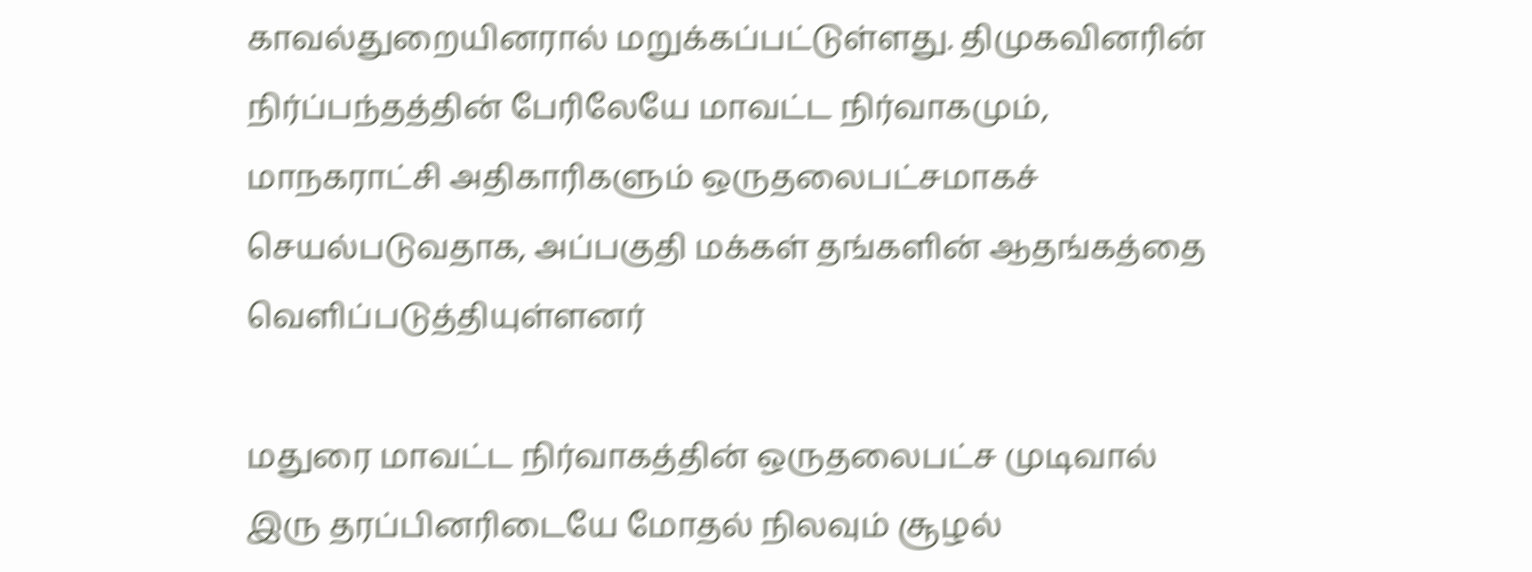காவல்துறையினரால் மறுக்கப்பட்டுள்ளது. திமுகவினரின் நிர்ப்பந்தத்தின் பேரிலேயே மாவட்ட நிர்வாகமும், மாநகராட்சி அதிகாரிகளும் ஒருதலைபட்சமாகச் செயல்படுவதாக, அப்பகுதி மக்கள் தங்களின் ஆதங்கத்தை வெளிப்படுத்தியுள்ளனர்

மதுரை மாவட்ட நிர்வாகத்தின் ஒருதலைபட்ச முடிவால் இரு தரப்பினரிடையே மோதல் நிலவும் சூழல்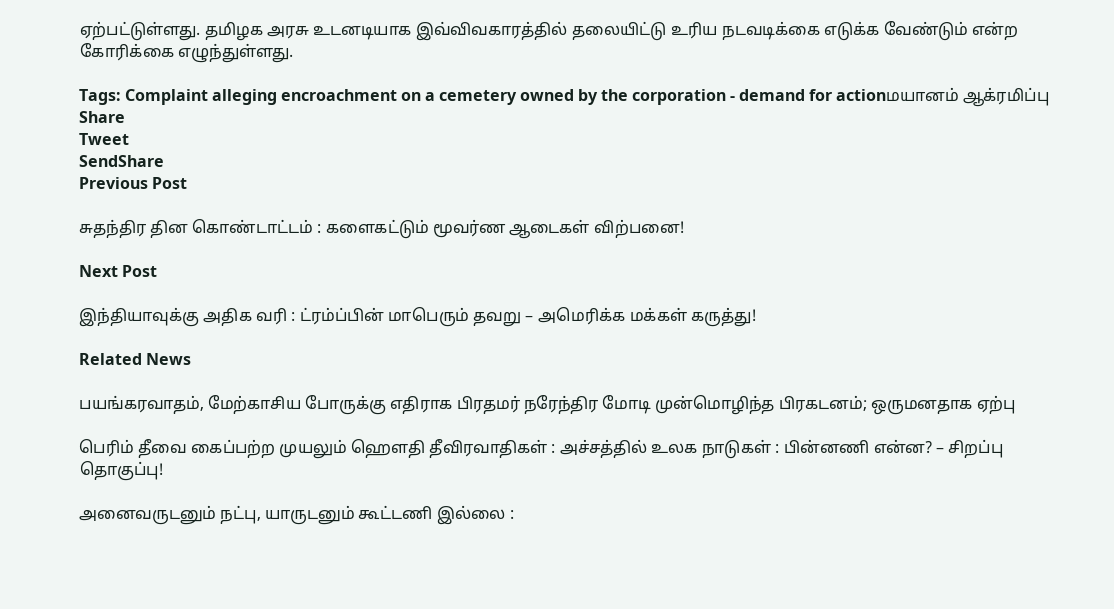ஏற்பட்டுள்ளது. தமிழக அரசு உடனடியாக இவ்விவகாரத்தில் தலையிட்டு உரிய நடவடிக்கை எடுக்க வேண்டும் என்ற கோரிக்கை எழுந்துள்ளது.

Tags: Complaint alleging encroachment on a cemetery owned by the corporation - demand for actionமயானம் ஆக்ரமிப்பு
Share
Tweet
SendShare
Previous Post

சுதந்திர தின கொண்டாட்டம் : களைகட்டும் மூவர்ண ஆடைகள் விற்பனை!

Next Post

இந்தியாவுக்கு அதிக வரி : ட்ரம்ப்பின் மாபெரும் தவறு – அமெரிக்க மக்கள் கருத்து!

Related News

பயங்கரவாதம், மேற்காசிய போருக்கு எதிராக பிரதமர் நரேந்திர மோடி முன்மொழிந்த பிரகடனம்; ஒருமனதாக ஏற்பு

பெரிம் தீவை கைப்பற்ற முயலும் ஹெளதி தீவிரவாதிகள் : அச்சத்தில் உலக நாடுகள் : பின்னணி என்ன? – சிறப்பு தொகுப்பு!

அனைவருடனும் நட்பு, யாருடனும் கூட்டணி இல்லை :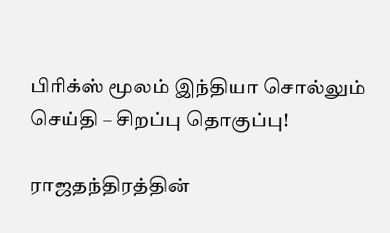பிரிக்ஸ் மூலம் இந்தியா சொல்லும் செய்தி – சிறப்பு தொகுப்பு!

ராஜதந்திரத்தின்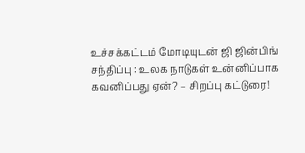உச்சக்கட்டம் மோடியுடன் ஜி ஜின்பிங் சந்திப்பு : உலக நாடுகள் உன்னிப்பாக கவனிப்பது ஏன்? – சிறப்பு கட்டுரை!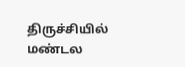திருச்சியில் மண்டல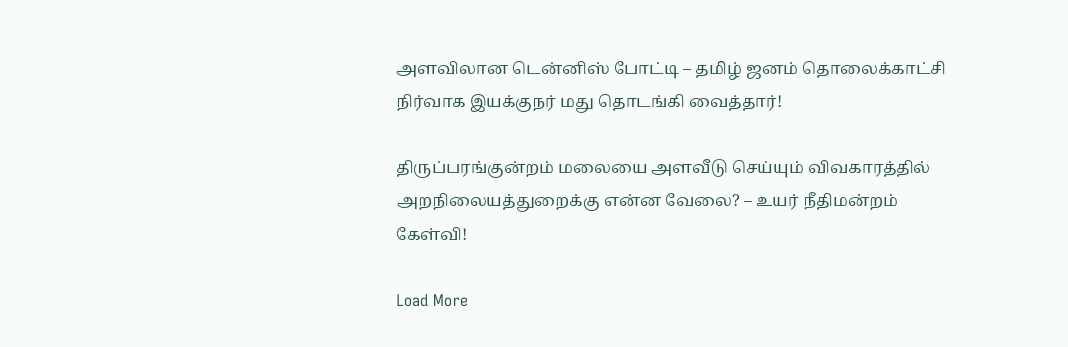அளவிலான டென்னிஸ் போட்டி – தமிழ் ஜனம் தொலைக்காட்சி நிர்வாக இயக்குநர் மது தொடங்கி வைத்தார்!

திருப்பரங்குன்றம் மலையை அளவீடு செய்யும் விவகாரத்தில் அறநிலையத்துறைக்கு என்ன வேலை? – உயர் நீதிமன்றம் கேள்வி!

Load More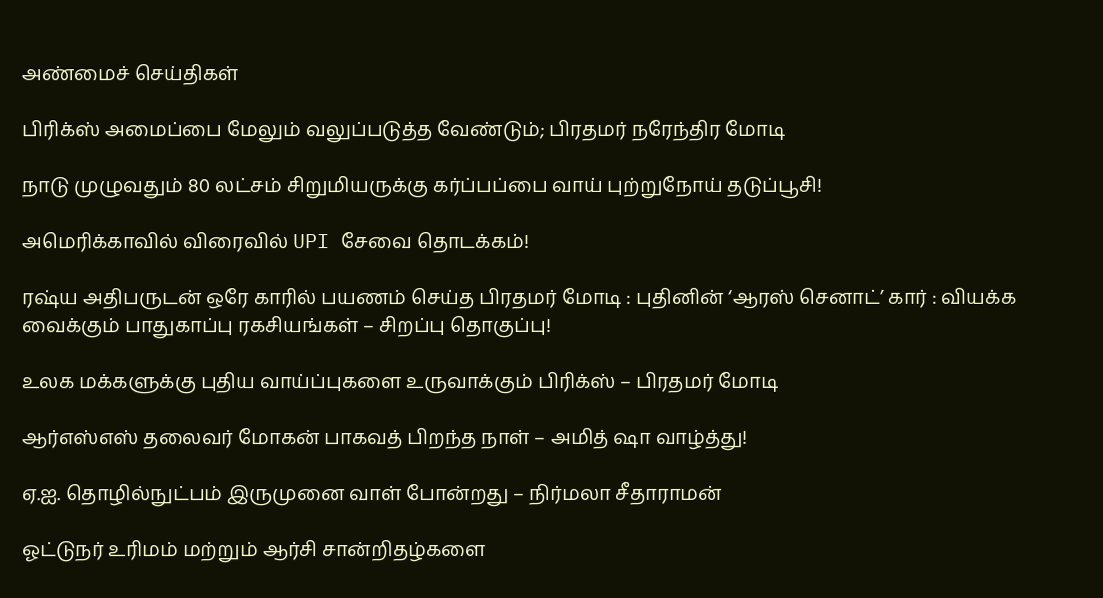அண்மைச் செய்திகள்

பிரிக்ஸ் அமைப்பை மேலும் வலுப்படுத்த வேண்டும்; பிரதமர் நரேந்திர மோடி

நாடு முழுவதும் 80 லட்சம் சிறுமியருக்கு கர்ப்பப்பை வாய் புற்றுநோய் தடுப்பூசி!

அமெரிக்காவில் விரைவில் UPI சேவை தொடக்கம்!

ரஷ்ய அதிபருடன் ஒரே காரில் பயணம் செய்த பிரதமர் மோடி : புதினின் ‘ஆரஸ் செனாட்’ கார் : வியக்க வைக்கும் பாதுகாப்பு ரகசியங்கள் – சிறப்பு தொகுப்பு!

உலக மக்களுக்கு புதிய வாய்ப்புகளை உருவாக்கும் பிரிக்ஸ் – பிரதமர் மோடி

ஆர்எஸ்எஸ் தலைவர் மோகன் பாகவத் பிறந்த நாள் – அமித் ஷா வாழ்த்து!

ஏ.ஐ. தொழில்நுட்பம் இருமுனை வாள் போன்றது – நிர்மலா சீதாராமன்

ஓட்டுநர் உரிமம் மற்றும் ஆர்சி சான்றிதழ்களை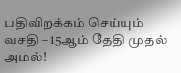பதிவிறக்கம் செய்யும் வசதி – 15ஆம் தேதி முதல் அமல்!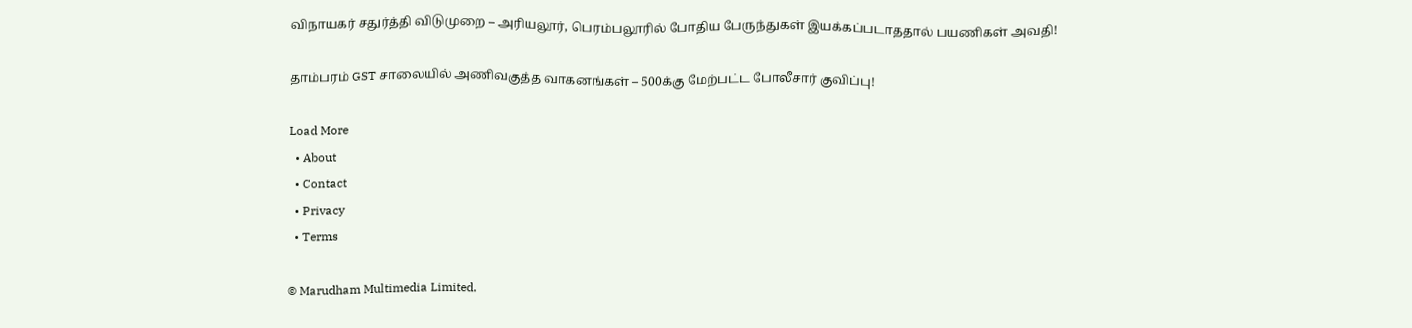விநாயகர் சதுர்த்தி விடுமுறை – அரியலூர், பெரம்பலூரில் போதிய பேருந்துகள் இயக்கப்படாததால் பயணிகள் அவதி!

தாம்பரம் GST சாலையில் அணிவகுத்த வாகனங்கள் – 500க்கு மேற்பட்ட போலீசார் குவிப்பு!

Load More
  • About
  • Contact
  • Privacy
  • Terms

© Marudham Multimedia Limited.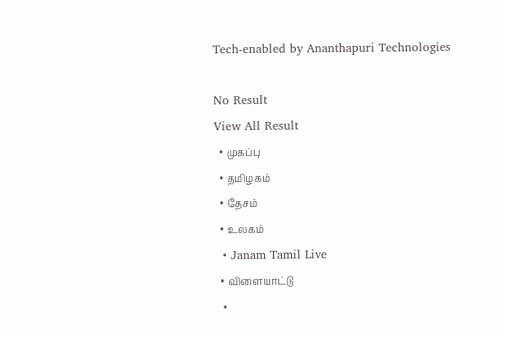Tech-enabled by Ananthapuri Technologies

No Result
View All Result
  • முகப்பு
  • தமிழகம்
  • தேசம்
  • உலகம்
  • Janam Tamil Live
  • விளையாட்டு
  •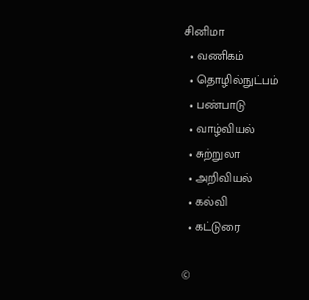சினிமா
  • வணிகம்
  • தொழில்நுட்பம்
  • பண்பாடு
  • வாழ்வியல்
  • சுற்றுலா
  • அறிவியல்
  • கல்வி
  • கட்டுரை

©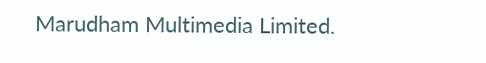Marudham Multimedia Limited.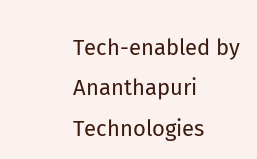Tech-enabled by Ananthapuri Technologies